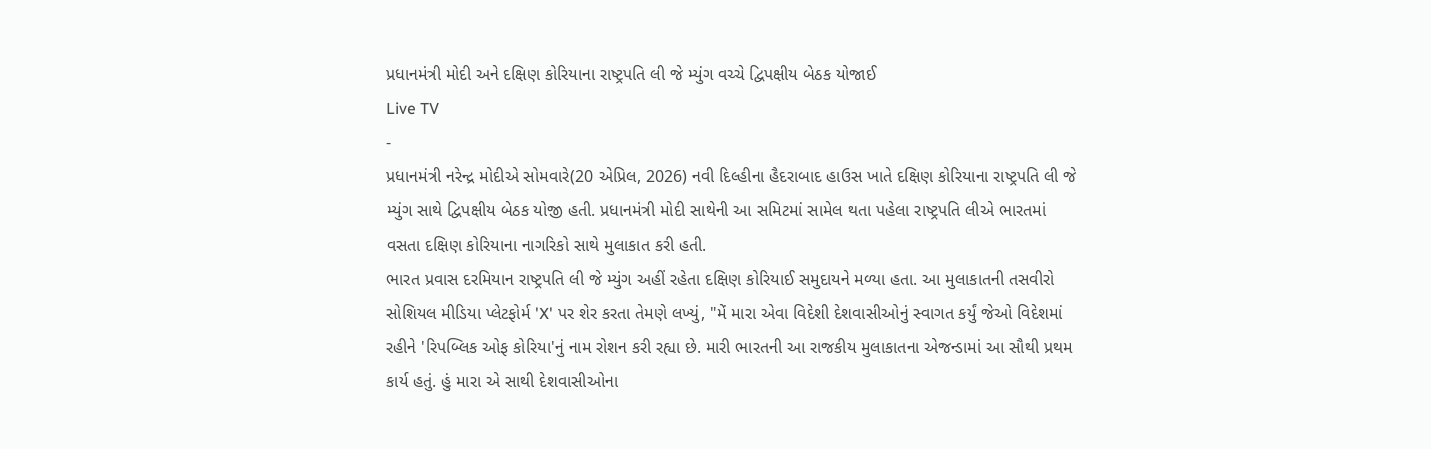પ્રધાનમંત્રી મોદી અને દક્ષિણ કોરિયાના રાષ્ટ્રપતિ લી જે મ્યુંગ વચ્ચે દ્વિપક્ષીય બેઠક યોજાઈ
Live TV
-
પ્રધાનમંત્રી નરેન્દ્ર મોદીએ સોમવારે(20 એપ્રિલ, 2026) નવી દિલ્હીના હૈદરાબાદ હાઉસ ખાતે દક્ષિણ કોરિયાના રાષ્ટ્રપતિ લી જે મ્યુંગ સાથે દ્વિપક્ષીય બેઠક યોજી હતી. પ્રધાનમંત્રી મોદી સાથેની આ સમિટમાં સામેલ થતા પહેલા રાષ્ટ્રપતિ લીએ ભારતમાં વસતા દક્ષિણ કોરિયાના નાગરિકો સાથે મુલાકાત કરી હતી.
ભારત પ્રવાસ દરમિયાન રાષ્ટ્રપતિ લી જે મ્યુંગ અહીં રહેતા દક્ષિણ કોરિયાઈ સમુદાયને મળ્યા હતા. આ મુલાકાતની તસવીરો સોશિયલ મીડિયા પ્લેટફોર્મ 'X' પર શેર કરતા તેમણે લખ્યું, "મેં મારા એવા વિદેશી દેશવાસીઓનું સ્વાગત કર્યું જેઓ વિદેશમાં રહીને 'રિપબ્લિક ઓફ કોરિયા'નું નામ રોશન કરી રહ્યા છે. મારી ભારતની આ રાજકીય મુલાકાતના એજન્ડામાં આ સૌથી પ્રથમ કાર્ય હતું. હું મારા એ સાથી દેશવાસીઓના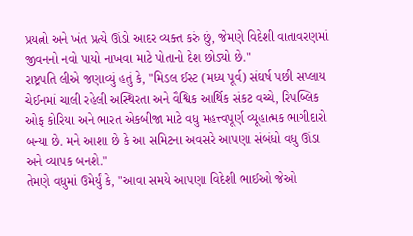પ્રયત્નો અને ખંત પ્રત્યે ઊંડો આદર વ્યક્ત કરું છું, જેમણે વિદેશી વાતાવરણમાં જીવનનો નવો પાયો નાખવા માટે પોતાનો દેશ છોડ્યો છે."
રાષ્ટ્રપતિ લીએ જણાવ્યું હતું કે, "મિડલ ઈસ્ટ (મધ્ય પૂર્વ) સંઘર્ષ પછી સપ્લાય ચેઈનમાં ચાલી રહેલી અસ્થિરતા અને વૈશ્વિક આર્થિક સંકટ વચ્ચે, રિપબ્લિક ઓફ કોરિયા અને ભારત એકબીજા માટે વધુ મહત્ત્વપૂર્ણ વ્યૂહાત્મક ભાગીદારો બન્યા છે. મને આશા છે કે આ સમિટના અવસરે આપણા સંબંધો વધુ ઊંડા અને વ્યાપક બનશે."
તેમણે વધુમાં ઉમેર્યું કે, "આવા સમયે આપણા વિદેશી ભાઈઓ જેઓ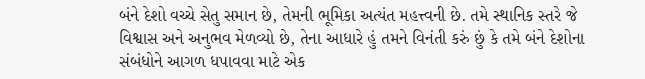બંને દેશો વચ્ચે સેતુ સમાન છે, તેમની ભૂમિકા અત્યંત મહત્ત્વની છે. તમે સ્થાનિક સ્તરે જે વિશ્વાસ અને અનુભવ મેળવ્યો છે, તેના આધારે હું તમને વિનંતી કરું છું કે તમે બંને દેશોના સંબંધોને આગળ ધપાવવા માટે એક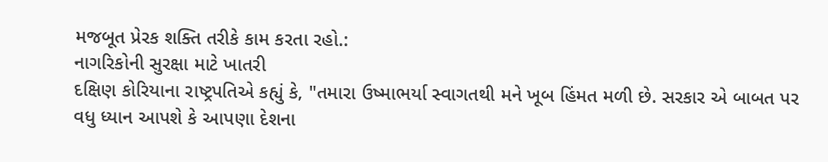મજબૂત પ્રેરક શક્તિ તરીકે કામ કરતા રહો.:
નાગરિકોની સુરક્ષા માટે ખાતરી
દક્ષિણ કોરિયાના રાષ્ટ્રપતિએ કહ્યું કે, "તમારા ઉષ્માભર્યા સ્વાગતથી મને ખૂબ હિંમત મળી છે. સરકાર એ બાબત પર વધુ ધ્યાન આપશે કે આપણા દેશના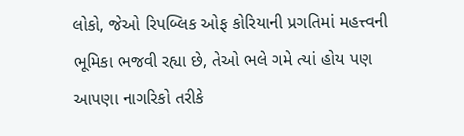લોકો, જેઓ રિપબ્લિક ઓફ કોરિયાની પ્રગતિમાં મહત્ત્વની ભૂમિકા ભજવી રહ્યા છે, તેઓ ભલે ગમે ત્યાં હોય પણ આપણા નાગરિકો તરીકે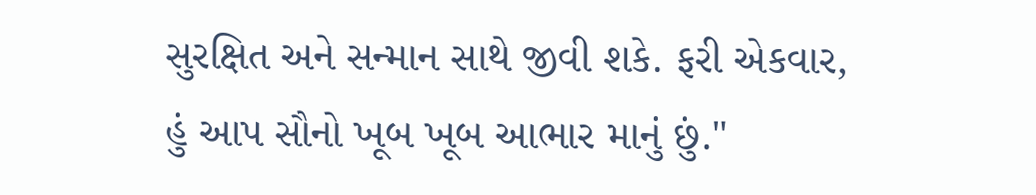સુરક્ષિત અને સન્માન સાથે જીવી શકે. ફરી એકવાર, હું આપ સૌનો ખૂબ ખૂબ આભાર માનું છું."